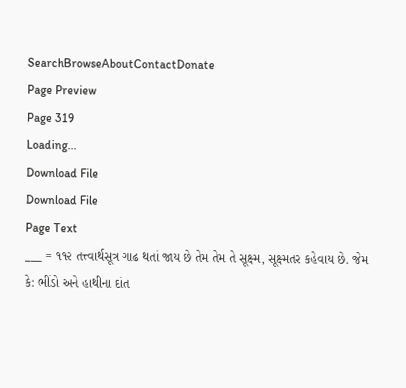SearchBrowseAboutContactDonate
Page Preview
Page 319
Loading...
Download File
Download File
Page Text
___ = ૧૧૨ તત્ત્વાર્થસૂત્ર ગાઢ થતાં જાય છે તેમ તેમ તે સૂક્ષ્મ, સૂક્ષ્મતર કહેવાય છે. જેમ કે: ભીંડો અને હાથીના દાંત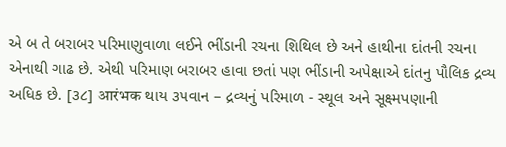એ બ તે બરાબર પરિમાણુવાળા લઈને ભીંડાની રચના શિથિલ છે અને હાથીના દાંતની રચના એનાથી ગાઢ છે. એથી પરિમાણ બરાબર હાવા છતાં પણ ભીંડાની અપેક્ષાએ દાંતનુ પૌલિક દ્રવ્ય અધિક છે. [૩૮] आरंभक થાય ૩૫વાન – દ્રવ્યનું પરિમાળ - સ્થૂલ અને સૂક્ષ્મપણાની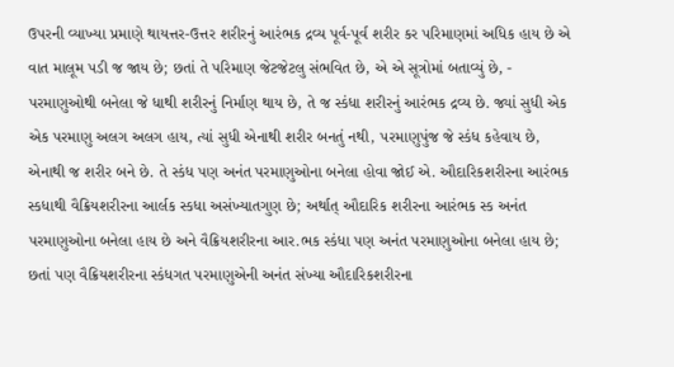ઉપરની વ્યાખ્યા પ્રમાણે થાયત્તર-ઉત્તર શરીરનું આરંભક દ્રવ્ય પૂર્વ-પૂર્વ શરીર કર પરિમાણમાં અધિક હાય છે એ વાત માલૂમ પડી જ જાય છે; છતાં તે પરિમાણ જેટજેટલુ સંભવિત છે, એ એ સૂત્રોમાં બતાવ્યું છે, - પરમાણુઓથી બનેલા જે ધાથી શરીરનું નિર્માણ થાય છે, તે જ સ્કંધા શરીરનું આરંભક દ્રવ્ય છે. જ્યાં સુધી એક એક પરમાણુ અલગ અલગ હાય, ત્યાં સુધી એનાથી શરીર બનતું નથી, પરમાણુપુંજ જે સ્કંધ કહેવાય છે, એનાથી જ શરીર બને છે. તે સ્કંધ પણ અનંત પરમાણુઓના બનેલા હોવા જોઈ એ. ઔદારિકશરીરના આરંભક સ્કધાથી વૈક્રિયશરીરના આર્લક સ્કધા અસંખ્યાતગુણ છે; અર્થાત્ ઔદારિક શરીરના આરંભક સ્ક અનંત પરમાણુઓના બનેલા હાય છે અને વૈક્રિયશરીરના આર.ભક સ્કંધા પણ અનંત પરમાણુઓના બનેલા હાય છે; છતાં પણ વૈક્રિયશરીરના સ્કંધગત પરમાણુએની અનંત સંખ્યા ઔદારિકશરીરના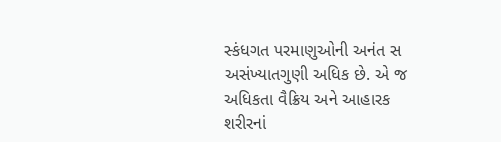સ્કંધગત પરમાણુઓની અનંત સ અસંખ્યાતગુણી અધિક છે. એ જ અધિકતા વૈક્રિય અને આહારક શરીરનાં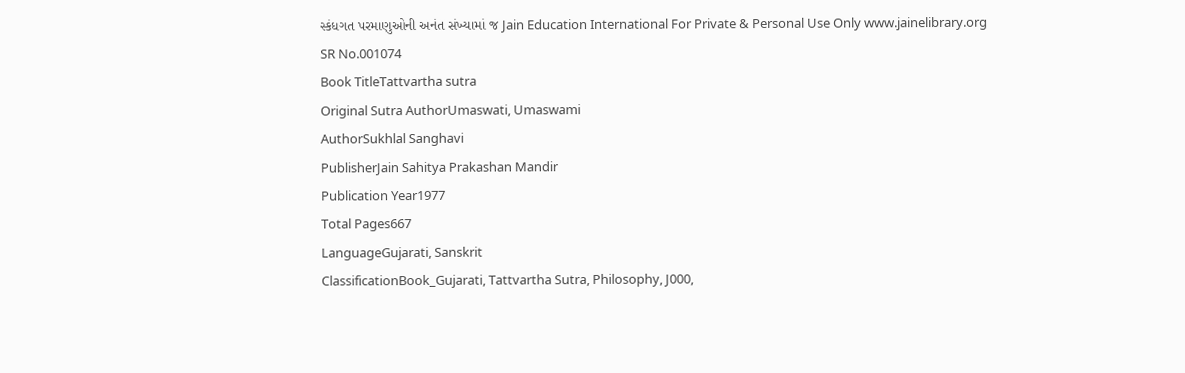સ્કંધગત પરમાણુઓની અનંત સંખ્યામાં જ Jain Education International For Private & Personal Use Only www.jainelibrary.org
SR No.001074
Book TitleTattvartha sutra
Original Sutra AuthorUmaswati, Umaswami
AuthorSukhlal Sanghavi
PublisherJain Sahitya Prakashan Mandir
Publication Year1977
Total Pages667
LanguageGujarati, Sanskrit
ClassificationBook_Gujarati, Tattvartha Sutra, Philosophy, J000,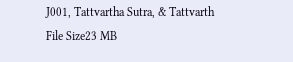J001, Tattvartha Sutra, & Tattvarth
File Size23 MB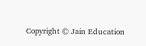Copyright © Jain Education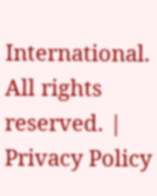International. All rights reserved. | Privacy Policy